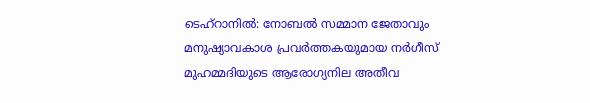ടെഹ്‌റാനിൽ: നോബൽ സമ്മാന ജേതാവും മനുഷ്യാവകാശ പ്രവർത്തകയുമായ നർഗീസ് മുഹമ്മദിയുടെ ആരോഗ്യനില അതീവ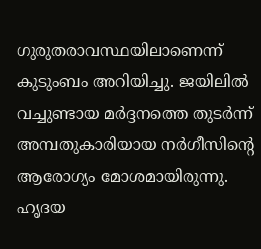ഗുരുതരാവസ്ഥയിലാണെന്ന് കുടുംബം അറിയിച്ചു. ജയിലിൽ വച്ചുണ്ടായ മർദ്ദനത്തെ തുടർന്ന് അമ്പതുകാരിയായ നർഗീസിന്റെ ആരോഗ്യം മോശമായിരുന്നു. ഹൃദയ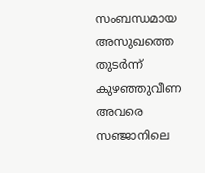സംബന്ധമായ അസുഖത്തെ തുടർന്ന് കുഴഞ്ഞുവീണ അവരെ സഞ്ജാനിലെ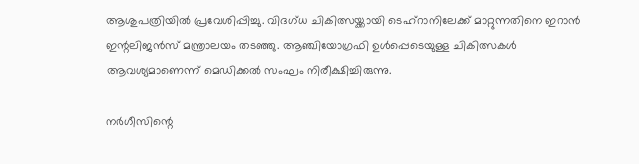ആശുപത്രിയിൽ പ്രവേശിപ്പിച്ചു. വിദഗ്ധ ചികിത്സയ്ക്കായി ടെഹ്‌റാനിലേക്ക് മാറ്റുന്നതിനെ ഇറാൻ ഇന്റലിജൻസ് മന്ത്രാലയം തടഞ്ഞു. ആഞ്ചിയോഗ്രഫി ഉൾപ്പെടെയുള്ള ചികിത്സകൾ ആവശ്യമാണെന്ന് മെഡിക്കൽ സംഘം നിരീക്ഷിച്ചിരുന്നു.

നർഗീസിന്റെ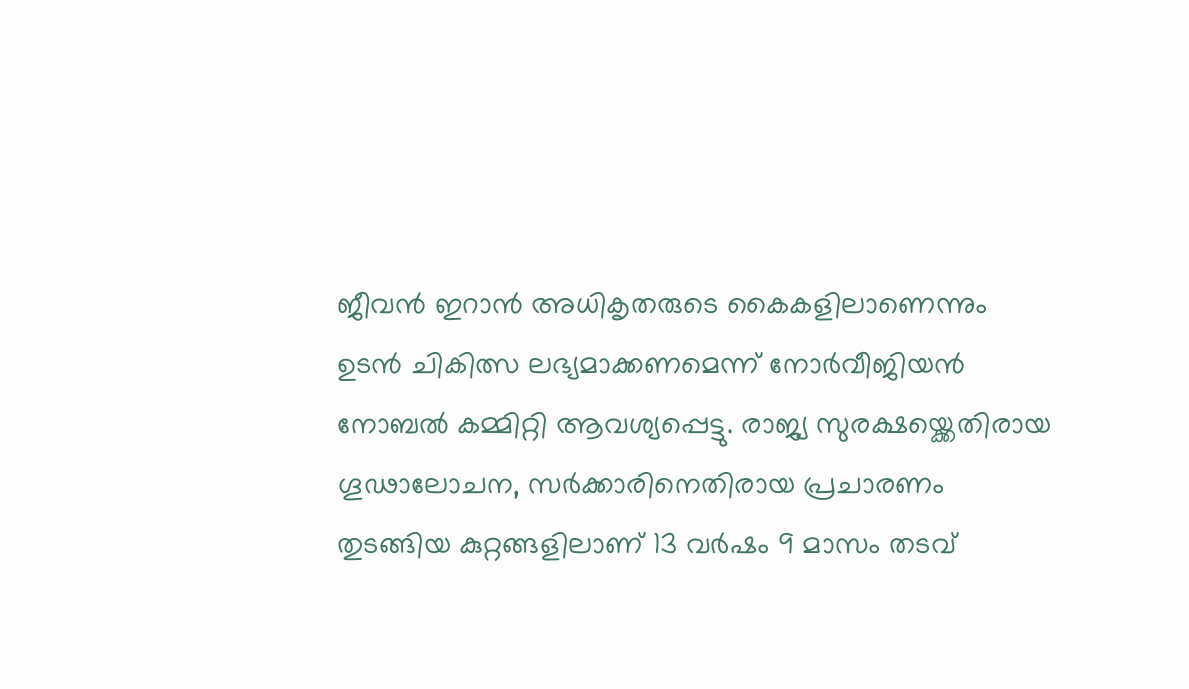ജീവൻ ഇറാൻ അധികൃതരുടെ കൈകളിലാണെന്നും ഉടൻ ചികിത്സ ലഭ്യമാക്കണമെന്ന് നോർവീജിയൻ നോബൽ കമ്മിറ്റി ആവശ്യപ്പെട്ടു. രാജ്യ സുരക്ഷയ്ക്കെതിരായ ഗൂഢാലോചന, സർക്കാരിനെതിരായ പ്രചാരണം തുടങ്ങിയ കുറ്റങ്ങളിലാണ് 13 വർഷം 9 മാസം തടവ്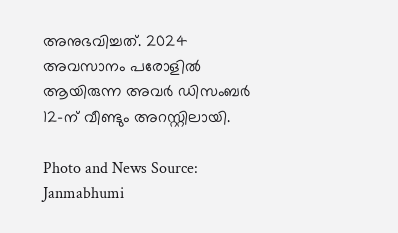അനുഭവിച്ചത്. 2024 അവസാനം പരോളിൽ ആയിരുന്ന അവർ ഡിസംബർ 12-ന് വീണ്ടും അറസ്റ്റിലായി.

Photo and News Source: Janmabhumi